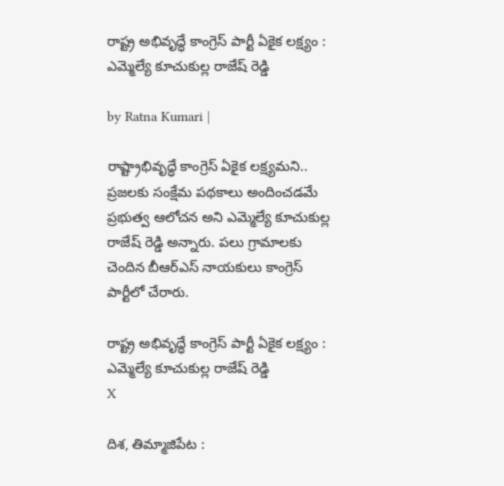రాష్ట్ర అభివృద్ధే కాంగ్రెస్ పార్టీ ఏకైక లక్ష్యం : ఎమ్మెల్యే కూచుకుల్ల రాజేష్ రెడ్డి

by Ratna Kumari |

రాష్ట్రాభివృద్ధే కాంగ్రెస్ ఏకైక ల‌క్ష్య‌మ‌ని.. ప్ర‌జ‌ల‌కు సంక్షేమ ప‌థ‌కాలు అందించ‌డ‌మే ప్ర‌భుత్వ ఆలోచ‌న అని ఎమ్మెల్యే కూచుకుల్ల రాజేష్ రెడ్డి అన్నారు. ప‌లు గ్రామాల‌కు చెందిన బీఆర్ఎస్ నాయ‌కులు కాంగ్రెస్ పార్టీలో చేరారు.

రాష్ట్ర అభివృద్ధే కాంగ్రెస్ పార్టీ ఏకైక లక్ష్యం : ఎమ్మెల్యే కూచుకుల్ల రాజేష్ రెడ్డి
X

దిశ, తిమ్మాజిపేట :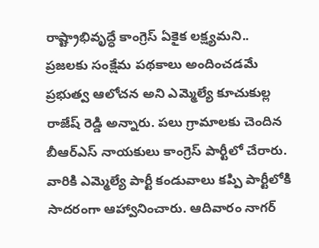రాష్ట్రాభివృద్ధే కాంగ్రెస్ ఏకైక ల‌క్ష్య‌మ‌ని.. ప్ర‌జ‌ల‌కు సంక్షేమ ప‌థ‌కాలు అందించ‌డ‌మే ప్ర‌భుత్వ ఆలోచ‌న అని ఎమ్మెల్యే కూచుకుల్ల రాజేష్ రెడ్డి అన్నారు. ప‌లు గ్రామాల‌కు చెందిన బీఆర్ఎస్ నాయ‌కులు కాంగ్రెస్ పార్టీలో చేరారు. వారికి ఎమ్మెల్యే పార్టీ కండువాలు క‌ప్పి పార్టీలోకి సాద‌రంగా ఆహ్వానించారు. ఆదివారం నాగ‌ర్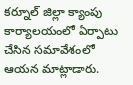క‌ర్నూల్ జిల్లా క్యాంపు కార్యాల‌యంలో ఏర్పాటు చేసిన స‌మావేశంలో ఆయ‌న మాట్లాడారు.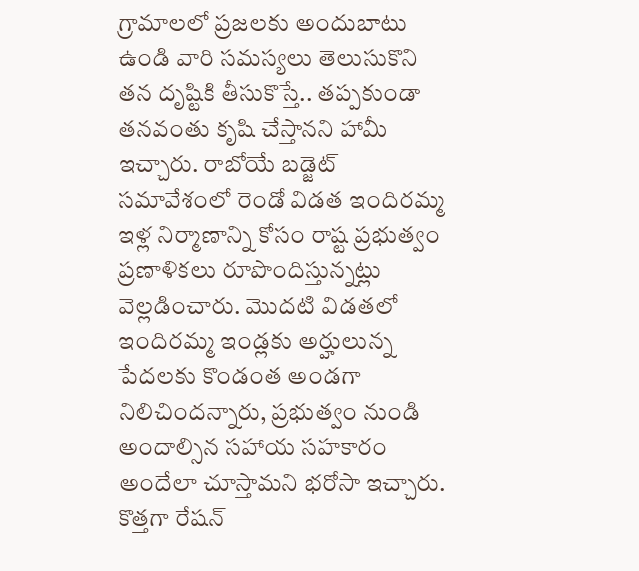గ్రామాలలో ప్రజలకు అందుబాటు ఉండి వారి సమస్యలు తెలుసుకొని త‌న‌ దృష్టికి తీసుకొస్తే.. తప్పకుండా తనవంతు కృషి చేస్తానని హామీ ఇచ్చారు. రాబోయే బడ్జెట్ సమావేశంలో రెండో విడత ఇందిరమ్మ ఇళ్ల నిర్మాణాన్ని కోసం రాష్ట ప్రభుత్వం ప్రణాళికలు రూపొందిస్తున్నట్లు వెల్లడించారు. మొదటి విడతలో ఇందిరమ్మ ఇండ్లకు అర్హులున్న పేదలకు కొండంత అండగా నిలిచిందన్నారు, ప్రభుత్వం నుండి అందాల్సిన సహాయ సహకారం అందేలా చూస్తామని భరోసా ఇచ్చారు. కొత్తగా రేషన్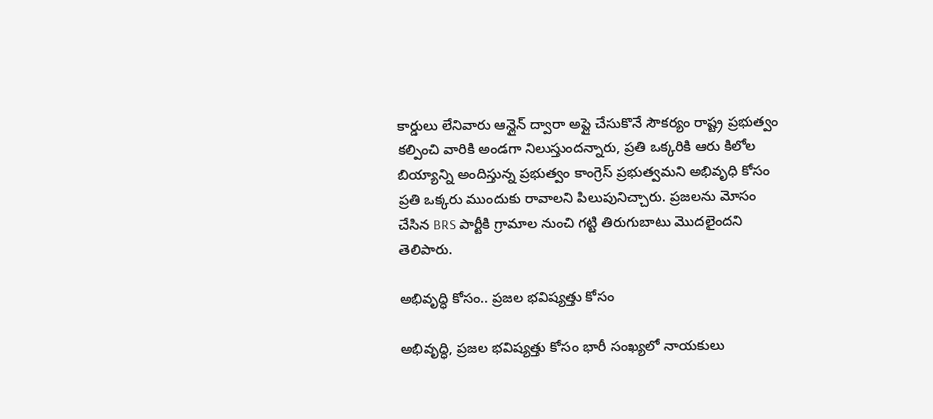కార్డులు లేనివారు ఆన్లైన్ ద్వారా అప్లై చేసుకొనే సౌకర్యం రాష్ట్ర ప్రభుత్వం కల్పించి వారికి అండగా నిలుస్తుందన్నారు, ప్రతి ఒక్కరికి ఆరు కిలోల బియ్యాన్ని అందిస్తున్న ప్రభుత్వం కాంగ్రెస్ ప్రభుత్వమని అభివృధి కోసం ప్రతి ఒక్కరు ముందుకు రావాలని పిలుపునిచ్చారు. ప్రజలను మోసం చేసిన BRS పార్టీకి గ్రామాల నుంచి గట్టి తిరుగుబాటు మొదలైందని తెలిపారు.

అభివృద్ధి కోసం.. ప్రజల భవిష్యత్తు కోసం

అభివృద్ధి, ప్రజల భవిష్యత్తు కోసం భారీ సంఖ్యలో నాయకులు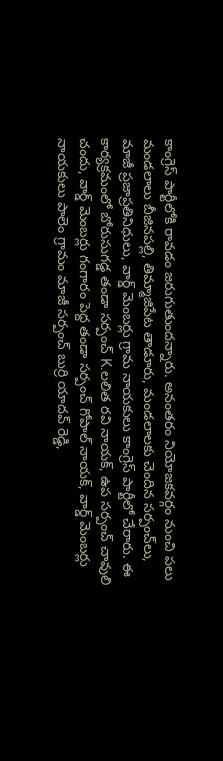కాంగ్రెస్ పార్టీలోకి రావడం జరుగుతుందన్నారు. అనంతరం నియోజకవర్గం నుంచి పలు మండలాలు బీజినపల్లి, తిమ్మాజిపేట తాడూరు, మండలాలకు చెందిన సర్పంచ్‌లు, మాజీ ప్రజాప్రతినిధులు, వార్డ్ మెంబర్లు గ్రామ నాయకులు కాంగ్రెస్ పార్టీలో చేరారు. ఈ కార్యక్రమంలో బోరుసుగడ్డ తండా సర్పంచ్ K.లలిత రవి నాయక్, ఉప సర్పంచ్ చావులి చందు, వార్డ్ మెంబర్లు గంగారం పెద్ద తండా సర్పంచ్ గోపాల్ నాయక్, వార్డ్ మెంబర్లు నాయకులు పాలెం గ్రామం మాజీ సర్పంచ్ బుర్రి యాదవ్ రెడ్డి,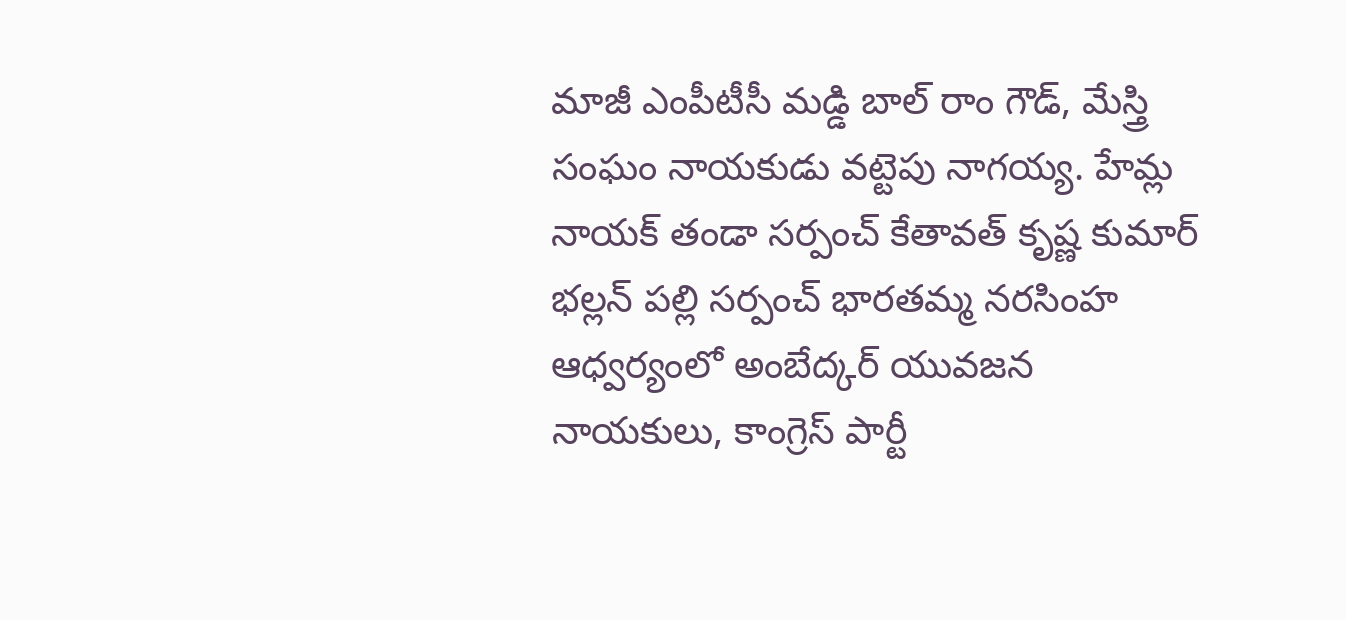మాజీ ఎంపీటీసీ మడ్డి బాల్ రాం గౌడ్, మేస్త్రి సంఘం నాయకుడు వట్టెపు నాగయ్య. హేమ్ల నాయక్ తండా సర్పంచ్ కేతావత్ కృష్ణ కుమార్ భల్లన్ పల్లి సర్పంచ్ భారతమ్మ నరసింహ ఆధ్వర్యంలో అంబేద్కర్ యువజన నాయకులు, కాంగ్రెస్ పార్టీ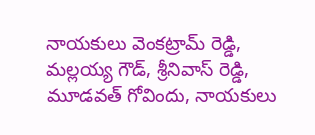నాయకులు వెంకట్రామ్ రెడ్డి, మల్లయ్య గౌడ్, శ్రీనివాస్ రెడ్డి, మూడవత్ గోవిందు, నాయకులు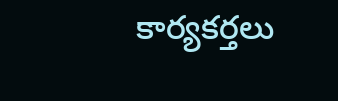కార్యకర్తలు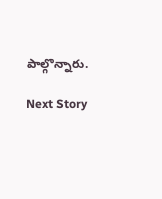పాల్గొన్నారు.

Next Story